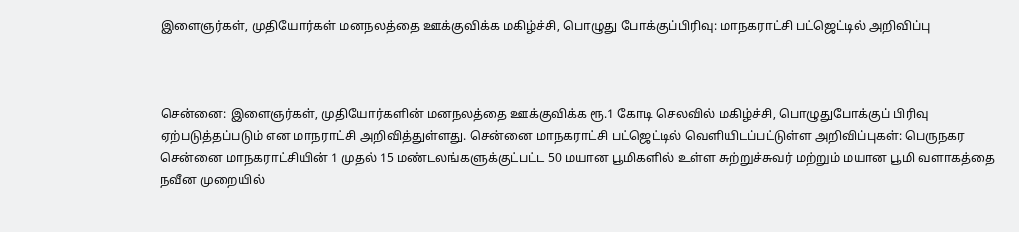இளைஞர்கள், முதியோர்கள் மனநலத்தை ஊக்குவிக்க மகிழ்ச்சி, பொழுது போக்குப்பிரிவு: மாநகராட்சி பட்ஜெட்டில் அறிவிப்பு



சென்னை: இளைஞர்கள், முதியோர்களின் மனநலத்தை ஊக்குவிக்க ரூ.1 கோடி செலவில் மகிழ்ச்சி, பொழுதுபோக்குப் பிரிவு ஏற்படுத்தப்படும் என மாநராட்சி அறிவித்துள்ளது. சென்னை மாநகராட்சி பட்ஜெட்டில் வெளியிடப்பட்டுள்ள அறிவிப்புகள்: பெருநகர சென்னை மாநகராட்சியின் 1 முதல் 15 மண்டலங்களுக்குட்பட்ட 50 மயான பூமிகளில் உள்ள சுற்றுச்சுவர் மற்றும் மயான பூமி வளாகத்தை நவீன முறையில்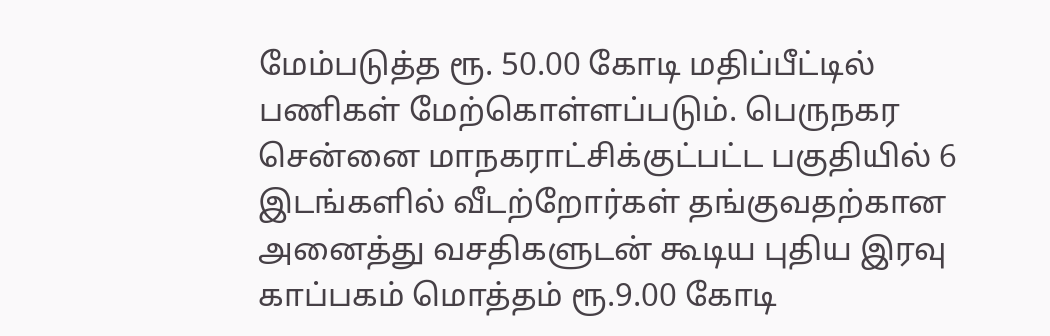மேம்படுத்த ரூ. 50.00 கோடி மதிப்பீட்டில் பணிகள் மேற்கொள்ளப்படும். பெருநகர சென்னை மாநகராட்சிக்குட்பட்ட பகுதியில் 6 இடங்களில் வீடற்றோர்கள் தங்குவதற்கான அனைத்து வசதிகளுடன் கூடிய புதிய இரவு காப்பகம் மொத்தம் ரூ.9.00 கோடி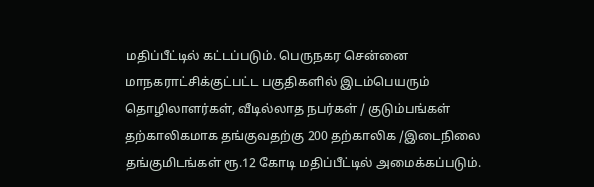மதிப்பீட்டில் கட்டப்படும். பெருநகர சென்னை மாநகராட்சிக்குட்பட்ட பகுதிகளில் இடம்பெயரும் தொழிலாளர்கள், வீடில்லாத நபர்கள் / குடும்பங்கள் தற்காலிகமாக தங்குவதற்கு 200 தற்காலிக /இடைநிலை தங்குமிடங்கள் ரூ.12 கோடி மதிப்பீட்டில் அமைக்கப்படும்.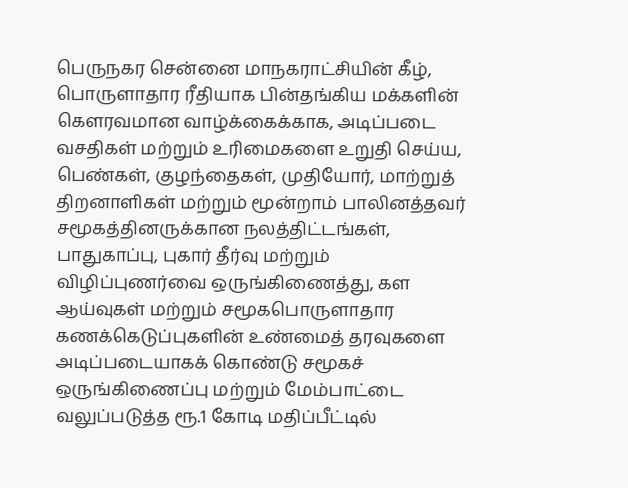பெருநகர சென்னை மாநகராட்சியின் கீழ், பொருளாதார ரீதியாக பின்தங்கிய மக்களின் கௌரவமான வாழ்க்கைக்காக, அடிப்படை வசதிகள் மற்றும் உரிமைகளை உறுதி செய்ய, பெண்கள், குழந்தைகள், முதியோர், மாற்றுத் திறனாளிகள் மற்றும் மூன்றாம் பாலினத்தவர் சமூகத்தினருக்கான நலத்திட்டங்கள், பாதுகாப்பு, புகார் தீர்வு மற்றும் விழிப்புணர்வை ஒருங்கிணைத்து, கள ஆய்வுகள் மற்றும் சமூகபொருளாதார கணக்கெடுப்புகளின் உண்மைத் தரவுகளை அடிப்படையாகக் கொண்டு சமூகச் ஒருங்கிணைப்பு மற்றும் மேம்பாட்டை வலுப்படுத்த ரூ.1 கோடி மதிப்பீட்டில்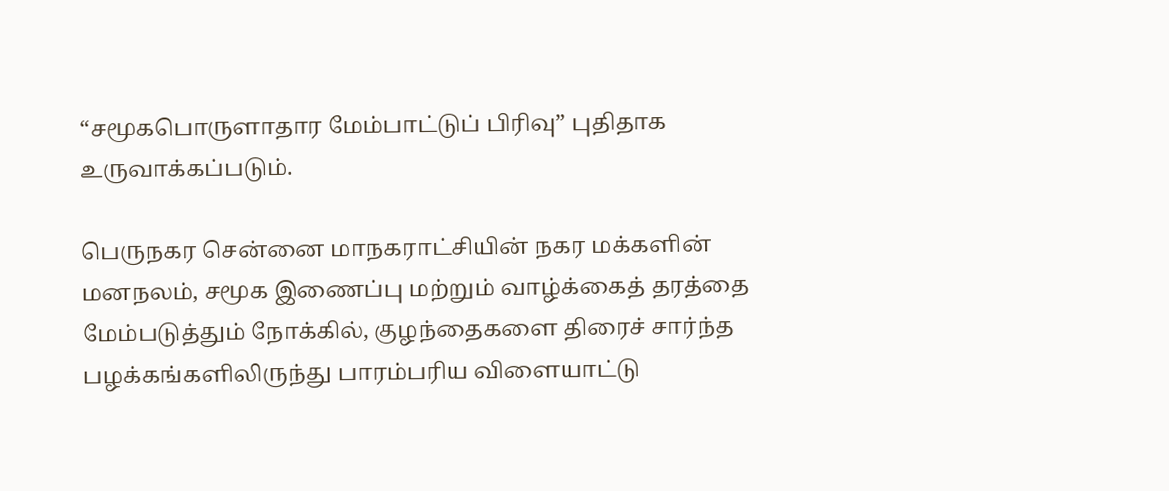“சமூகபொருளாதார மேம்பாட்டுப் பிரிவு” புதிதாக உருவாக்கப்படும்.

பெருநகர சென்னை மாநகராட்சியின் நகர மக்களின் மனநலம், சமூக இணைப்பு மற்றும் வாழ்க்கைத் தரத்தை மேம்படுத்தும் நோக்கில், குழந்தைகளை திரைச் சார்ந்த பழக்கங்களிலிருந்து பாரம்பரிய விளையாட்டு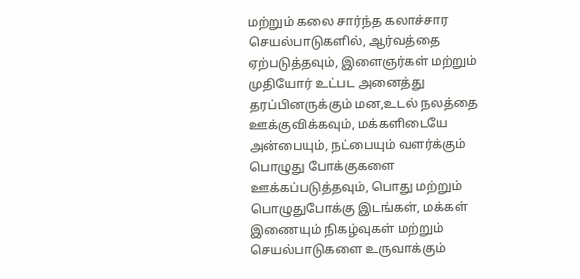மற்றும் கலை சார்ந்த கலாச்சார செயல்பாடுகளில், ஆர்வத்தை ஏற்படுத்தவும், இளைஞர்கள் மற்றும் முதியோர் உட்பட அனைத்து தரப்பினருக்கும் மன,உடல் நலத்தை ஊக்குவிக்கவும், மக்களிடையே அன்பையும், நட்பையும் வளர்க்கும் பொழுது போக்குகளை ஊக்கப்படுத்தவும், பொது மற்றும் பொழுதுபோக்கு இடங்கள், மக்கள் இணையும் நிகழ்வுகள் மற்றும் செயல்பாடுகளை உருவாக்கும்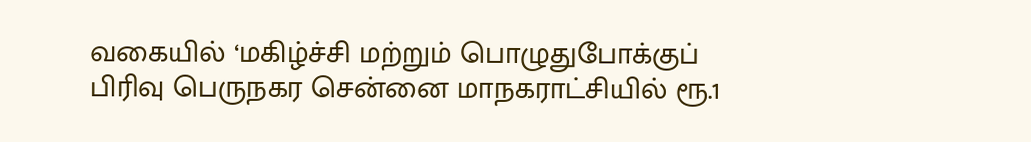வகையில் ‘மகிழ்ச்சி மற்றும் பொழுதுபோக்குப் பிரிவு பெருநகர சென்னை மாநகராட்சியில் ரூ.1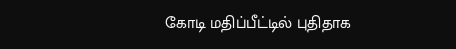கோடி மதிப்பீட்டில் புதிதாக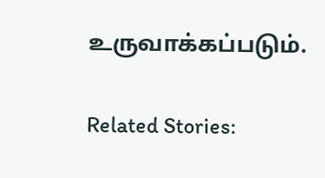உருவாக்கப்படும்.

Related Stories: